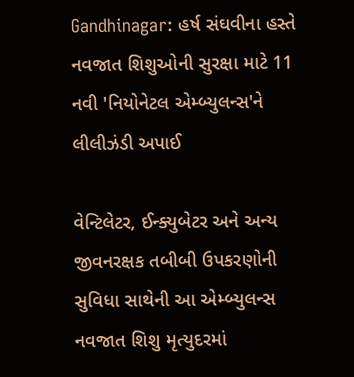Gandhinagar: હર્ષ સંઘવીના હસ્તે નવજાત શિશુઓની સુરક્ષા માટે 11 નવી 'નિયોનેટલ એમ્બ્યુલન્સ'ને લીલીઝંડી અપાઈ

વેન્ટિલેટર, ઈન્ક્યુબેટર અને અન્ય જીવનરક્ષક તબીબી ઉપકરણોની સુવિધા સાથેની આ એમ્બ્યુલન્સ નવજાત શિશુ મૃત્યુદરમાં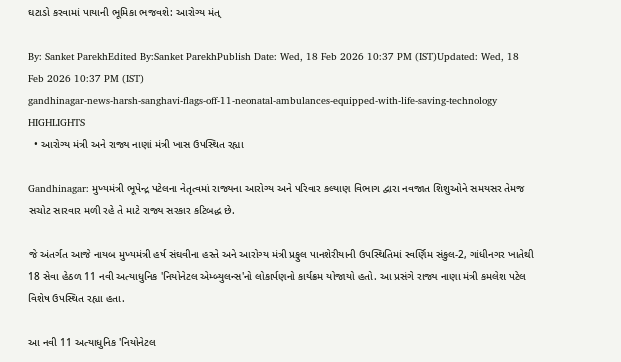ઘટાડો કરવામાં પાયાની ભૂમિકા ભજવશે: આરોગ્ય મંત્

By: Sanket ParekhEdited By:Sanket ParekhPublish Date: Wed, 18 Feb 2026 10:37 PM (IST)Updated: Wed, 18 Feb 2026 10:37 PM (IST)
gandhinagar-news-harsh-sanghavi-flags-off-11-neonatal-ambulances-equipped-with-life-saving-technology
HIGHLIGHTS
  • આરોગ્ય મંત્રી અને રાજ્ય નાણાં મંત્રી ખાસ ઉપસ્થિત રહ્યા

Gandhinagar: મુખ્યમંત્રી ભૂપેન્દ્ર પટેલના નેતૃત્વમાં રાજ્યના આરોગ્ય અને પરિવાર કલ્યાણ વિભાગ દ્વારા નવજાત શિશુઓને સમયસર તેમજ સચોટ સારવાર મળી રહે તે માટે રાજ્ય સરકાર કટિબદ્ધ છે.

જે અંતર્ગત આજે નાયબ મુખ્યમંત્રી હર્ષ સંઘવીના હસ્તે અને આરોગ્ય મંત્રી પ્રફુલ પાનશેરીયાની ઉપસ્થિતિમાં સ્વર્ણિમ સંકુલ-2, ગાંધીનગર ખાતેથી 18 સેવા હેઠળ 11 નવી અત્યાધુનિક 'નિયોનેટલ એમ્બ્યુલન્સ'નો લોકાર્પણનો કાર્યક્રમ યોજાયો હતો. આ પ્રસંગે રાજ્ય નાણા મંત્રી કમલેશ પટેલ વિશેષ ઉપસ્થિત રહ્યા હતા.

આ નવી 11 અત્યાધુનિક 'નિયોનેટલ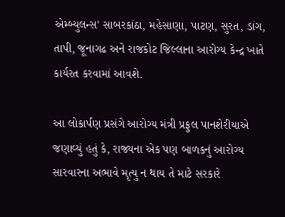એમ્બ્યુલન્સ' સાબરકાંઠા, મહેસાણા, પાટણ, સુરત, ડાંગ, તાપી, જૂનાગઢ અને રાજકોટ જિલ્લાના આરોગ્ય કેન્દ્ર ખાતે કાર્યરત કરવામાં આવશે.

આ લોકાર્પણ પ્રસંગે આરોગ્ય મંત્રી પ્રફુલ પાનશેરીયાએ જણાવ્યું હતું કે, રાજ્યના એક પણ બાળકનું આરોગ્ય સારવારના અભાવે મૃત્યુ ન થાય તે માટે સરકારે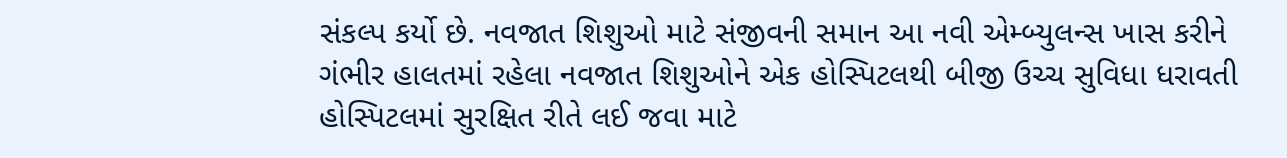સંકલ્પ કર્યો છે. નવજાત શિશુઓ માટે સંજીવની સમાન આ નવી એમ્બ્યુલન્સ ખાસ કરીને ગંભીર હાલતમાં રહેલા નવજાત શિશુઓને એક હોસ્પિટલથી બીજી ઉચ્ચ સુવિધા ધરાવતી હોસ્પિટલમાં સુરક્ષિત રીતે લઈ જવા માટે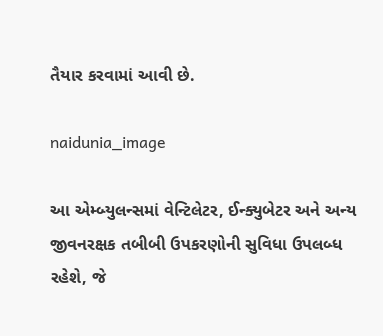તૈયાર કરવામાં આવી છે.

naidunia_image

આ એમ્બ્યુલન્સમાં વેન્ટિલેટર, ઈન્ક્યુબેટર અને અન્ય જીવનરક્ષક તબીબી ઉપકરણોની સુવિધા ઉપલબ્ધ રહેશે, જે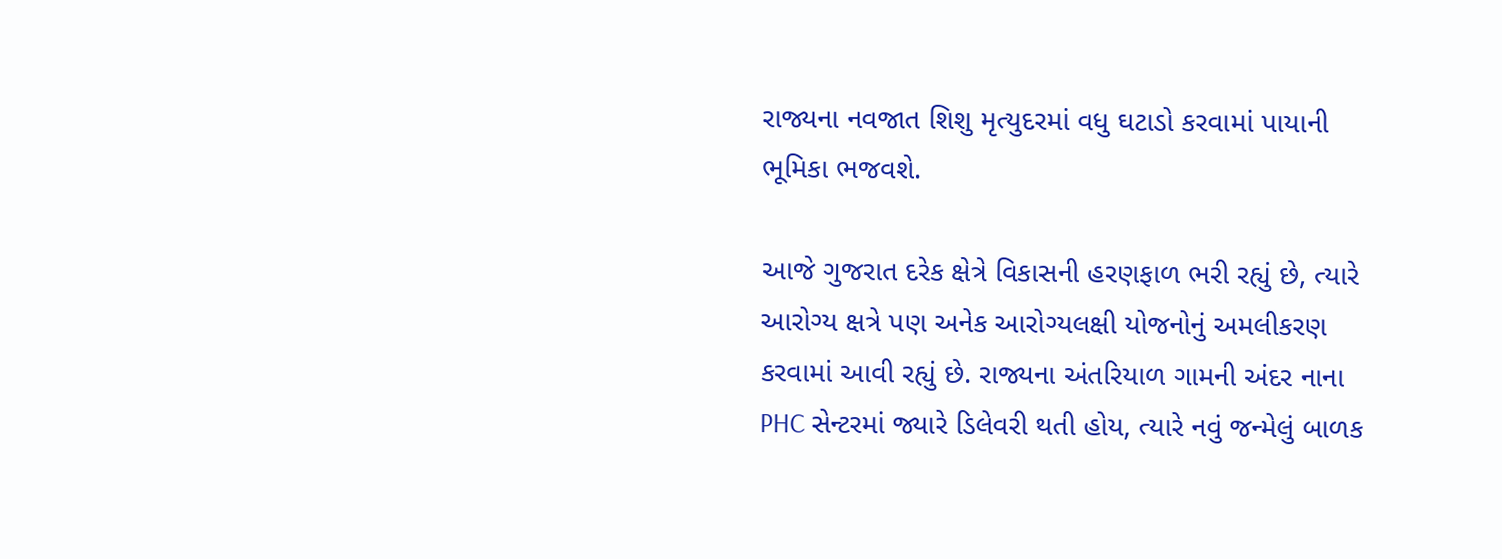રાજ્યના નવજાત શિશુ મૃત્યુદરમાં વધુ ઘટાડો કરવામાં પાયાની ભૂમિકા ભજવશે.

આજે ગુજરાત દરેક ક્ષેત્રે વિકાસની હરણફાળ ભરી રહ્યું છે, ત્યારે આરોગ્ય ક્ષત્રે પણ અનેક આરોગ્યલક્ષી યોજનોનું અમલીકરણ કરવામાં આવી રહ્યું છે. રાજ્યના અંતરિયાળ ગામની અંદર નાના PHC સેન્ટરમાં જ્યારે ડિલેવરી થતી હોય, ત્યારે નવું જન્મેલું બાળક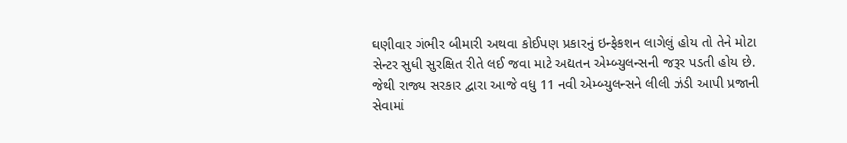ઘણીવાર ગંભીર બીમારી અથવા કોઈપણ પ્રકારનું ઇન્ફેકશન લાગેલું હોય તો તેને મોટા સેન્ટર સુધી સુરક્ષિત રીતે લઈ જવા માટે અદ્યતન એમ્બ્યુલન્સની જરૂર પડતી હોય છે. જેથી રાજ્ય સરકાર દ્વારા આજે વધુ 11 નવી એમ્બ્યુલન્સને લીલી ઝંડી આપી પ્રજાની સેવામાં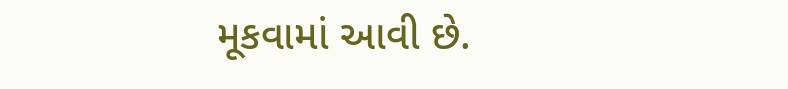મૂકવામાં આવી છે.